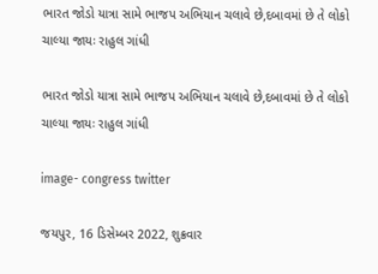ભારત જોડો યાત્રા સામે ભાજપ અભિયાન ચલાવે છે,દબાવમાં છે તે લોકો ચાલ્યા જાયઃ રાહુલ ગાંધી

ભારત જોડો યાત્રા સામે ભાજપ અભિયાન ચલાવે છે,દબાવમાં છે તે લોકો ચાલ્યા જાયઃ રાહુલ ગાંધી

image- congress twitter

જયપુર, 16 ડિસેમ્બર 2022, શુક્રવાર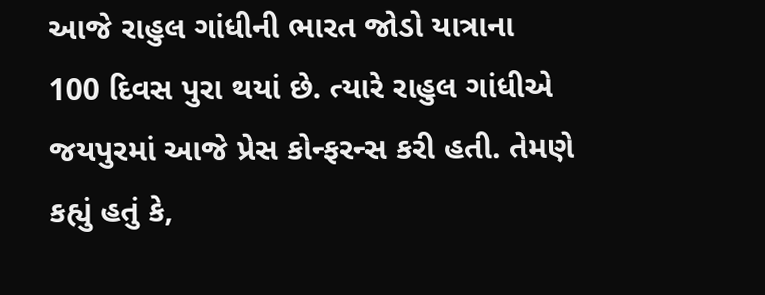આજે રાહુલ ગાંધીની ભારત જોડો યાત્રાના 100 દિવસ પુરા થયાં છે. ત્યારે રાહુલ ગાંધીએ જયપુરમાં આજે પ્રેસ કોન્ફરન્સ કરી હતી. તેમણે કહ્યું હતું કે,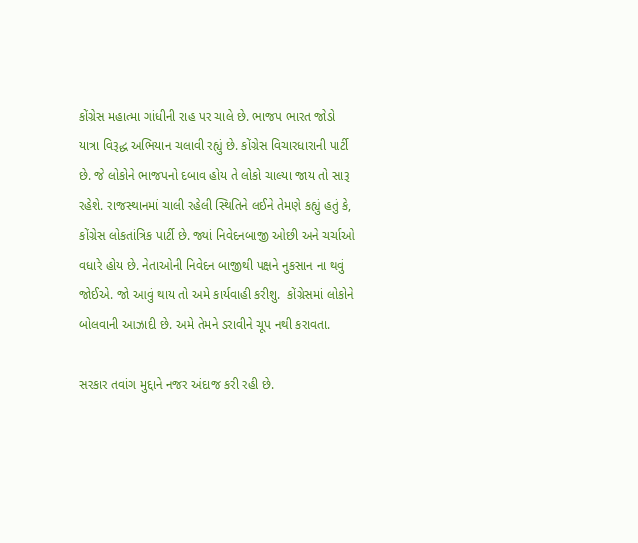કોંગ્રેસ મહાત્મા ગાંધીની રાહ પર ચાલે છે. ભાજપ ભારત જોડો યાત્રા વિરૂદ્ધ અભિયાન ચલાવી રહ્યું છે. કોંગ્રેસ વિચારધારાની પાર્ટી છે. જે લોકોને ભાજપનો દબાવ હોય તે લોકો ચાલ્યા જાય તો સારૂ રહેશે. રાજસ્થાનમાં ચાલી રહેલી સ્થિતિને લઈને તેમણે કહ્યું હતું કે, કોંગ્રેસ લોકતાંત્રિક પાર્ટી છે. જ્યાં નિવેદનબાજી ઓછી અને ચર્ચાઓ વધારે હોય છે. નેતાઓની નિવેદન બાજીથી પક્ષને નુકસાન ના થવું જોઈએ. જો આવું થાય તો અમે કાર્યવાહી કરીશુ.  કોંગ્રેસમાં લોકોને બોલવાની આઝાદી છે. અમે તેમને ડરાવીને ચૂપ નથી કરાવતા.

સરકાર તવાંગ મુદ્દાને નજર અંદાજ કરી રહી છે.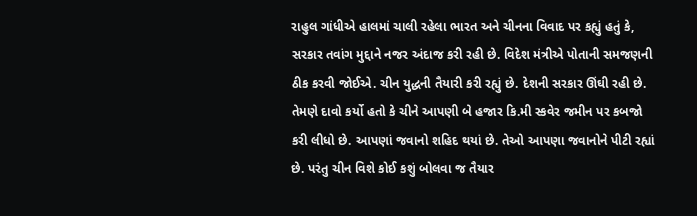રાહુલ ગાંધીએ હાલમાં ચાલી રહેલા ભારત અને ચીનના વિવાદ પર કહ્યું હતું કે, સરકાર તવાંગ મુદ્દાને નજર અંદાજ કરી રહી છે. વિદેશ મંત્રીએ પોતાની સમજણની ઠીક કરવી જોઈએ. ચીન યુદ્ધની તૈયારી કરી રહ્યું છે. દેશની સરકાર ઊંઘી રહી છે. તેમણે દાવો કર્યો હતો કે ચીને આપણી બે હજાર કિ.મી સ્કવેર જમીન પર કબજો કરી લીધો છે. આપણાં જવાનો શહિદ થયાં છે. તેઓ આપણા જવાનોને પીટી રહ્યાં છે. પરંતુ ચીન વિશે કોઈ કશું બોલવા જ તૈયાર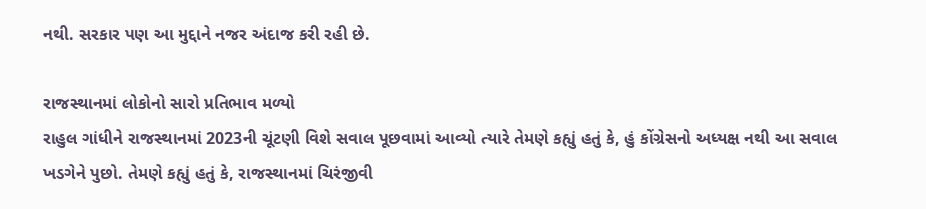નથી. સરકાર પણ આ મુદ્દાને નજર અંદાજ કરી રહી છે.

રાજસ્થાનમાં લોકોનો સારો પ્રતિભાવ મળ્યો
રાહુલ ગાંધીને રાજસ્થાનમાં 2023ની ચૂંટણી વિશે સવાલ પૂછવામાં આવ્યો ત્યારે તેમણે કહ્યું હતું કે, હું કોંગ્રેસનો અધ્યક્ષ નથી આ સવાલ ખડગેને પુછો. તેમણે કહ્યું હતું કે, રાજસ્થાનમાં ચિરંજીવી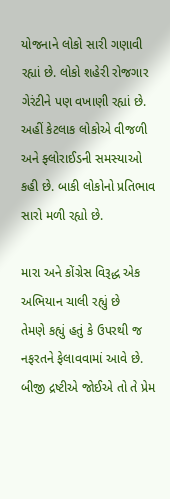યોજનાને લોકો સારી ગણાવી રહ્યાં છે. લોકો શહેરી રોજગાર ગેરંટીને પણ વખાણી રહ્યાં છે. અહીં કેટલાક લોકોએ વીજળી અને ફ્લોરાઈડની સમસ્યાઓ કહી છે. બાકી લોકોનો પ્રતિભાવ સારો મળી રહ્યો છે.

મારા અને કોંગ્રેસ વિરૂદ્ધ એક અભિયાન ચાલી રહ્યું છે
તેમણે કહ્યું હતું કે ઉપરથી જ નફરતને ફેલાવવામાં આવે છે. બીજી દ્રષ્ટીએ જોઈએ તો તે પ્રેમ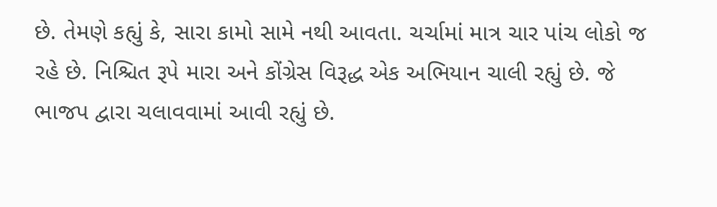છે. તેમણે કહ્યું કે, સારા કામો સામે નથી આવતા. ચર્ચામાં માત્ર ચાર પાંચ લોકો જ રહે છે. નિશ્ચિત રૂપે મારા અને કોંગ્રેસ વિરૂદ્ધ એક અભિયાન ચાલી રહ્યું છે. જે ભાજપ દ્વારા ચલાવવામાં આવી રહ્યું છે.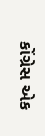કોંગ્રેસ એક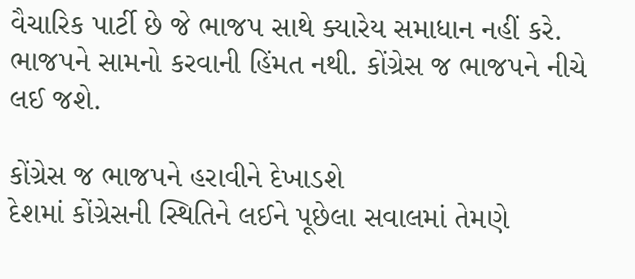વૈચારિક પાર્ટી છે જે ભાજપ સાથે ક્યારેય સમાધાન નહીં કરે. ભાજપને સામનો કરવાની હિંમત નથી. કોંગ્રેસ જ ભાજપને નીચે લઈ જશે.

કોંગ્રેસ જ ભાજપને હરાવીને દેખાડશે
દેશમાં કોંગ્રેસની સ્થિતિને લઈને પૂછેલા સવાલમાં તેમણે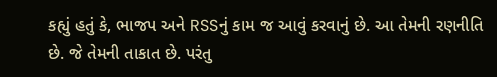કહ્યું હતું કે, ભાજપ અને RSSનું કામ જ આવું કરવાનું છે. આ તેમની રણનીતિ છે. જે તેમની તાકાત છે. પરંતુ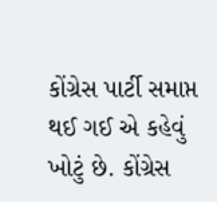કોંગ્રેસ પાર્ટી સમાપ્ત થઈ ગઈ એ કહેવું ખોટું છે. કોંગ્રેસ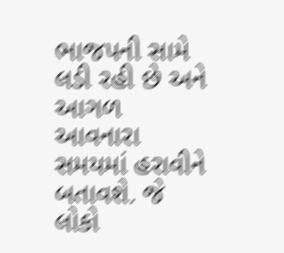ભાજપની સામે લડી રહી છે અને આગળ આવનારા સમયમાં હરાવીને બતાવશે. જે લોકો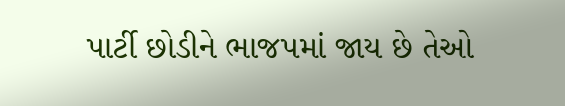પાર્ટી છોડીને ભાજપમાં જાય છે તેઓ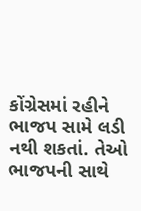કોંગ્રેસમાં રહીને ભાજપ સામે લડી નથી શકતાં. તેઓ ભાજપની સાથે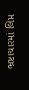ભ્રષ્ટાચારમાં લિપ્ત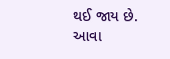થઈ જાય છે. આવા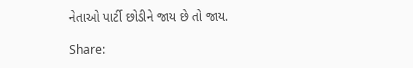નેતાઓ પાર્ટી છોડીને જાય છે તો જાય.

Share: